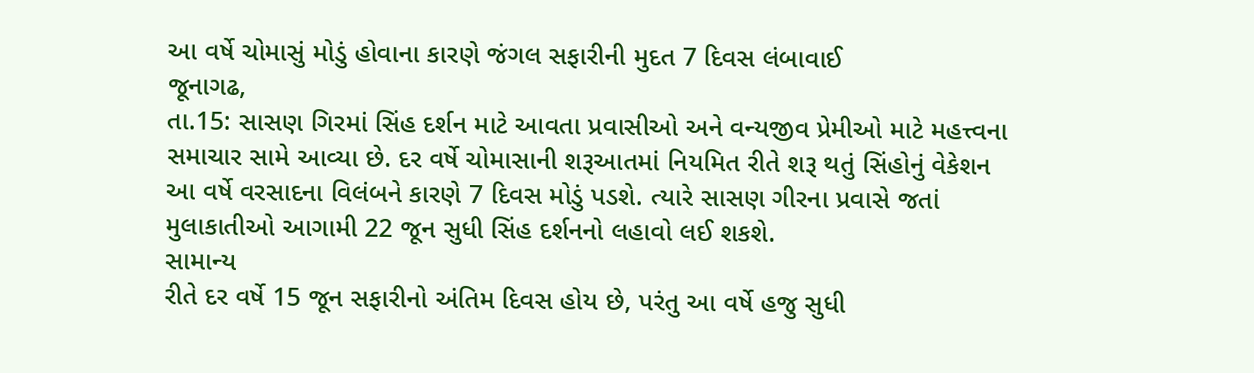આ વર્ષે ચોમાસું મોડું હોવાના કારણે જંગલ સફારીની મુદત 7 દિવસ લંબાવાઈ
જૂનાગઢ,
તા.15: સાસણ ગિરમાં સિંહ દર્શન માટે આવતા પ્રવાસીઓ અને વન્યજીવ પ્રેમીઓ માટે મહત્ત્વના
સમાચાર સામે આવ્યા છે. દર વર્ષે ચોમાસાની શરૂઆતમાં નિયમિત રીતે શરૂ થતું સિંહોનું વેકેશન
આ વર્ષે વરસાદના વિલંબને કારણે 7 દિવસ મોડું પડશે. ત્યારે સાસણ ગીરના પ્રવાસે જતાં
મુલાકાતીઓ આગામી 22 જૂન સુધી સિંહ દર્શનનો લહાવો લઈ શકશે.
સામાન્ય
રીતે દર વર્ષે 15 જૂન સફારીનો અંતિમ દિવસ હોય છે, પરંતુ આ વર્ષે હજુ સુધી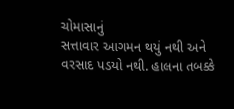ચોમાસાનું
સત્તાવાર આગમન થયું નથી અને વરસાદ પડયો નથી. હાલના તબક્કે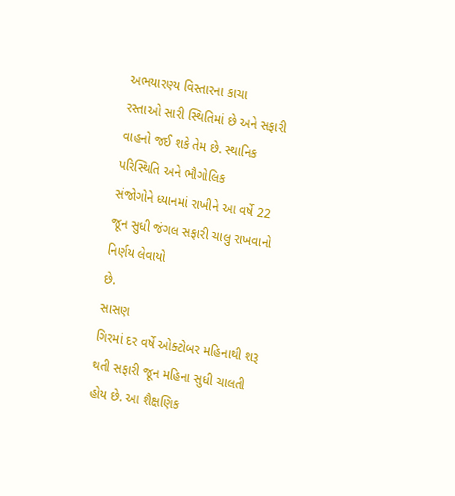અભયારણ્ય વિસ્તારના કાચા
રસ્તાઓ સારી સ્થિતિમાં છે અને સફારી વાહનો જઈ શકે તેમ છે. સ્થાનિક પરિસ્થિતિ અને ભૌગોલિક
સંજોગોને ધ્યાનમાં રાખીને આ વર્ષે 22 જૂન સુધી જંગલ સફારી ચાલુ રાખવાનો નિર્ણય લેવાયો
છે.
સાસણ
ગિરમાં દર વર્ષે ઓક્ટોબર મહિનાથી શરૂ થતી સફારી જૂન મહિના સુધી ચાલતી હોય છે. આ શૈક્ષણિક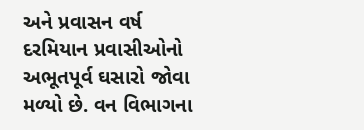અને પ્રવાસન વર્ષ દરમિયાન પ્રવાસીઓનો અભૂતપૂર્વ ઘસારો જોવા મળ્યો છે. વન વિભાગના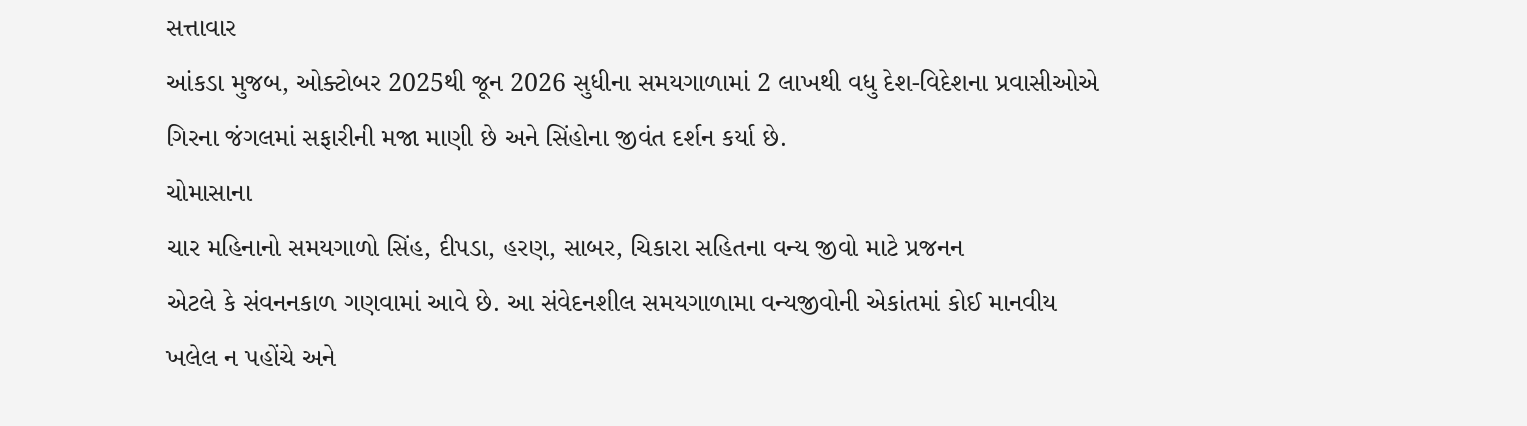સત્તાવાર
આંકડા મુજબ, ઓક્ટોબર 2025થી જૂન 2026 સુધીના સમયગાળામાં 2 લાખથી વધુ દેશ-વિદેશના પ્રવાસીઓએ
ગિરના જંગલમાં સફારીની મજા માણી છે અને સિંહોના જીવંત દર્શન કર્યા છે.
ચોમાસાના
ચાર મહિનાનો સમયગાળો સિંહ, દીપડા, હરણ, સાબર, ચિકારા સહિતના વન્ય જીવો માટે પ્રજનન
એટલે કે સંવનનકાળ ગણવામાં આવે છે. આ સંવેદનશીલ સમયગાળામા વન્યજીવોની એકાંતમાં કોઈ માનવીય
ખલેલ ન પહોંચે અને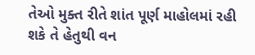તેઓ મુક્ત રીતે શાંત પૂર્ણ માહોલમાં રહી શકે તે હેતુથી વન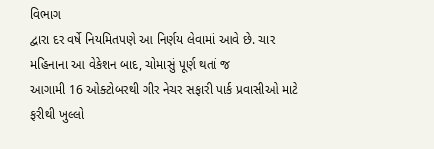વિભાગ
દ્વારા દર વર્ષે નિયમિતપણે આ નિર્ણય લેવામાં આવે છે. ચાર મહિનાના આ વેકેશન બાદ, ચોમાસું પૂર્ણ થતાં જ
આગામી 16 ઓક્ટોબરથી ગીર નેચર સફારી પાર્ક પ્રવાસીઓ માટે ફરીથી ખુલ્લો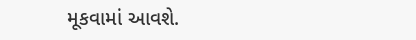મૂકવામાં આવશે.